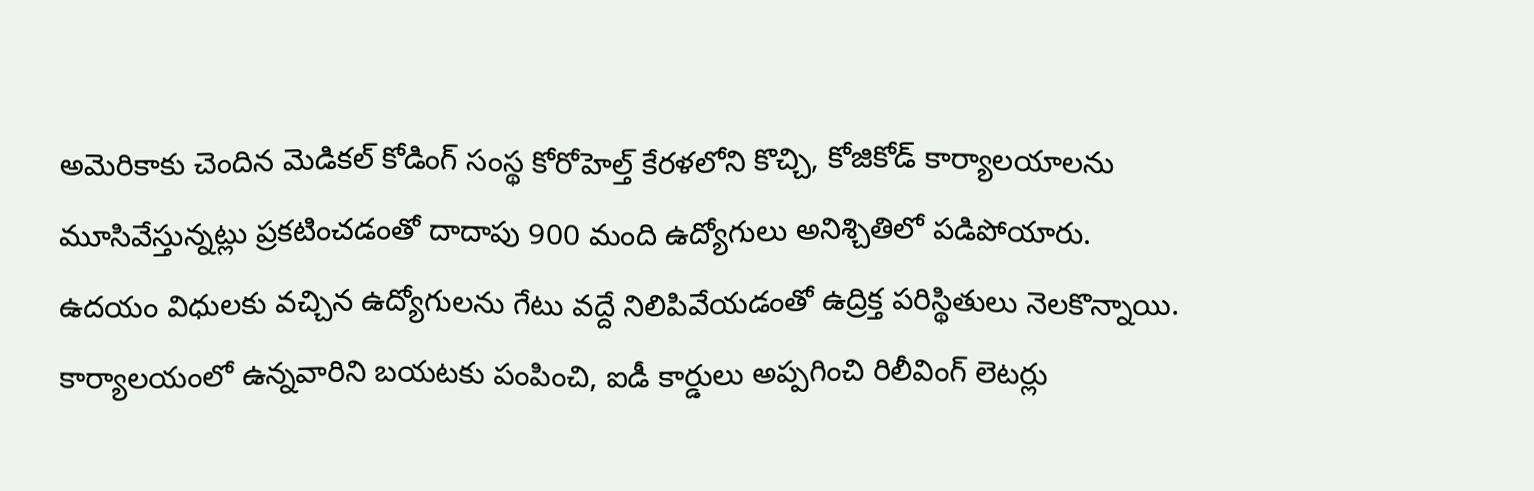అమెరికాకు చెందిన మెడికల్ కోడింగ్ సంస్థ కోరోహెల్త్ కేరళలోని కొచ్చి, కోజికోడ్ కార్యాలయాలను మూసివేస్తున్నట్లు ప్రకటించడంతో దాదాపు 900 మంది ఉద్యోగులు అనిశ్చితిలో పడిపోయారు. ఉదయం విధులకు వచ్చిన ఉద్యోగులను గేటు వద్దే నిలిపివేయడంతో ఉద్రిక్త పరిస్థితులు నెలకొన్నాయి. కార్యాలయంలో ఉన్నవారిని బయటకు పంపించి, ఐడీ కార్డులు అప్పగించి రిలీవింగ్ లెటర్లు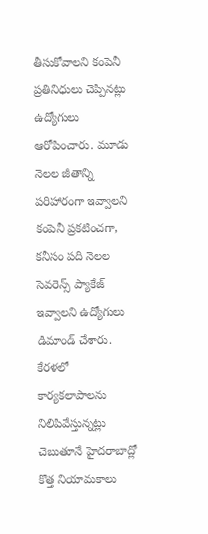తీసుకోవాలని కంపెనీ ప్రతినిధులు చెప్పినట్లు ఉద్యోగులు ఆరోపించారు. మూడు నెలల జీతాన్ని పరిహారంగా ఇవ్వాలని కంపెనీ ప్రకటించగా, కనీసం పది నెలల సెవరెన్స్ ప్యాకేజ్ ఇవ్వాలని ఉద్యోగులు డిమాండ్ చేశారు.
కేరళలో కార్యకలాపాలను నిలిపివేస్తున్నట్లు చెబుతూనే హైదరాబాద్లో కొత్త నియామకాలు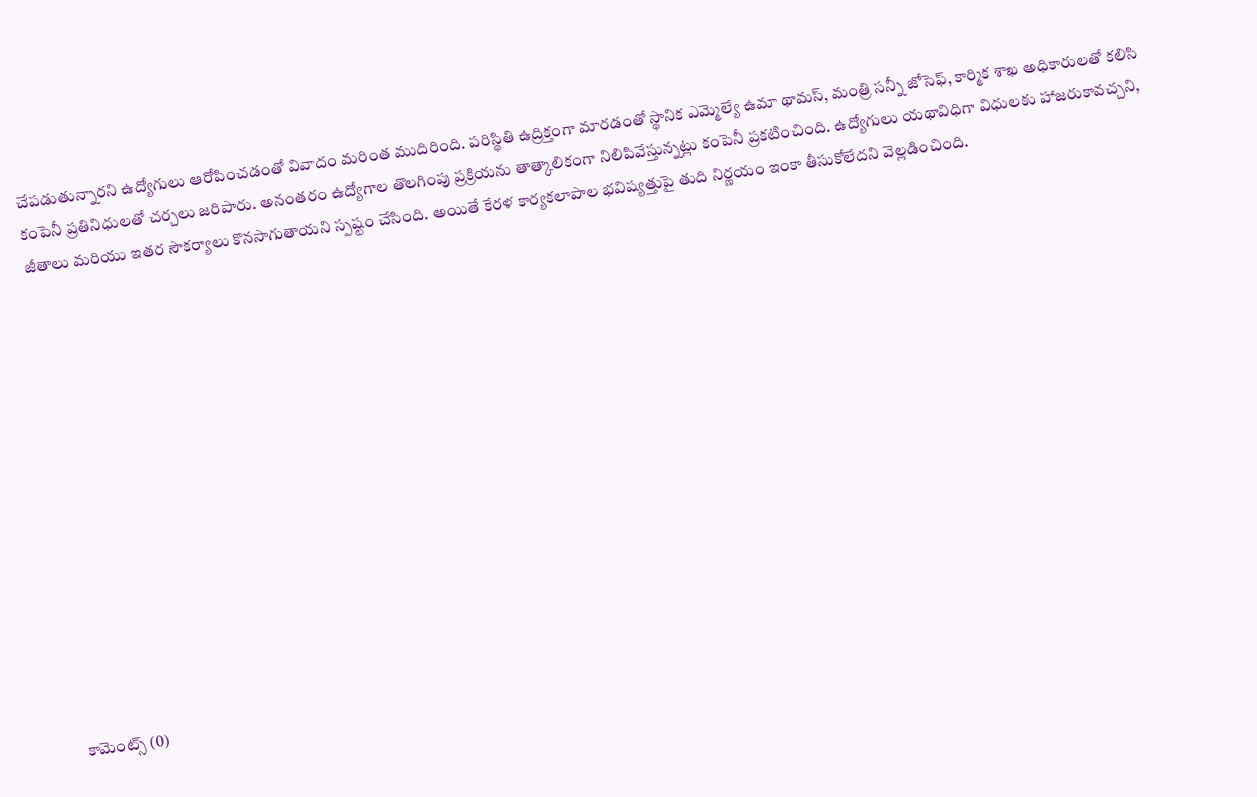చేపడుతున్నారని ఉద్యోగులు ఆరోపించడంతో వివాదం మరింత ముదిరింది. పరిస్థితి ఉద్రిక్తంగా మారడంతో స్థానిక ఎమ్మెల్యే ఉమా థామస్, మంత్రి సన్నీ జోసెఫ్, కార్మిక శాఖ అధికారులతో కలిసి కంపెనీ ప్రతినిధులతో చర్చలు జరిపారు. అనంతరం ఉద్యోగాల తొలగింపు ప్రక్రియను తాత్కాలికంగా నిలిపివేస్తున్నట్లు కంపెనీ ప్రకటించింది. ఉద్యోగులు యథావిధిగా విధులకు హాజరుకావచ్చని, జీతాలు మరియు ఇతర సౌకర్యాలు కొనసాగుతాయని స్పష్టం చేసింది. అయితే కేరళ కార్యకలాపాల భవిష్యత్తుపై తుది నిర్ణయం ఇంకా తీసుకోలేదని వెల్లడించింది.














కామెంట్స్ (0)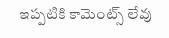ఇప్పటికి కామెంట్స్ లేవు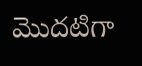మొదటిగా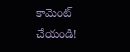కామెంట్ చేయండి!